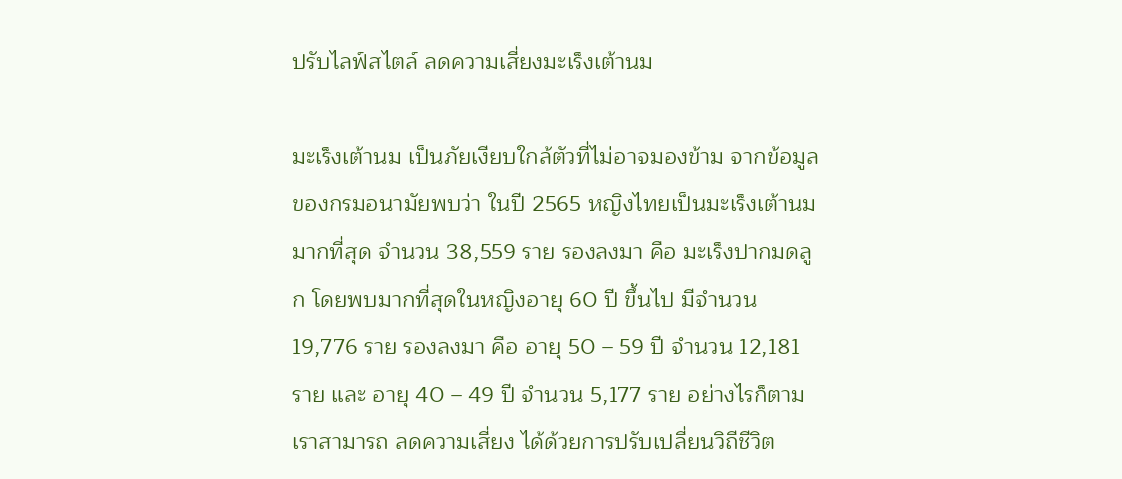ปรับไลฟ์สไตล์ ลดความเสี่ยงมะเร็งเต้านม

มะเร็งเต้านม เป็นภัยเงียบใกล้ตัวที่ไม่อาจมองข้าม จากข้อมูลของกรมอนามัยพบว่า ในปี 2565 หญิงไทยเป็นมะเร็งเต้านมมากที่สุด จำนวน 38,559 ราย รองลงมา คือ มะเร็งปากมดลูก โดยพบมากที่สุดในหญิงอายุ 60 ปี ขึ้นไป มีจำนวน 19,776 ราย รองลงมา คือ อายุ 50 – 59 ปี จำนวน 12,181 ราย และ อายุ 40 – 49 ปี จำนวน 5,177 ราย อย่างไรก็ตาม เราสามารถ ลดความเสี่ยง ได้ด้วยการปรับเปลี่ยนวิถีชีวิต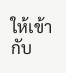ให้เข้ากับ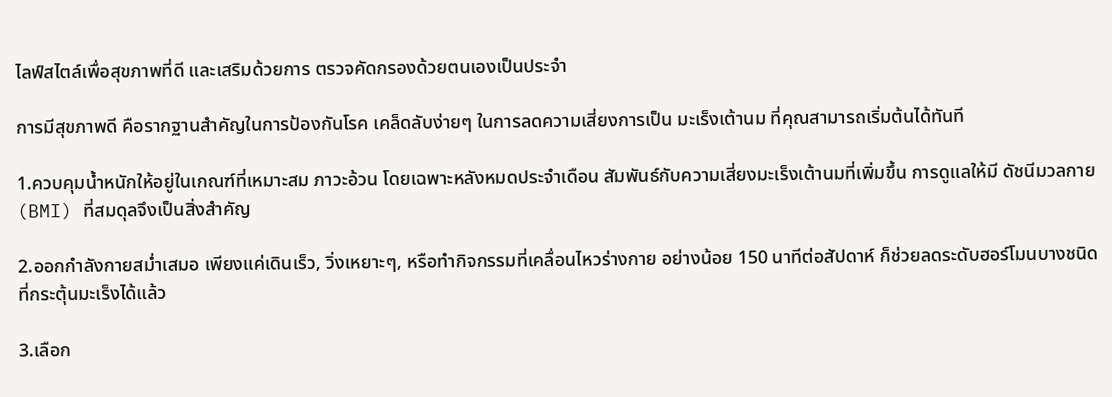ไลฟ์สไตล์เพื่อสุขภาพที่ดี และเสริมด้วยการ ตรวจคัดกรองด้วยตนเองเป็นประจำ

การมีสุขภาพดี คือรากฐานสำคัญในการป้องกันโรค เคล็ดลับง่ายๆ ในการลดความเสี่ยงการเป็น มะเร็งเต้านม ที่คุณสามารถเริ่มต้นได้ทันที

1.ควบคุมน้ำหนักให้อยู่ในเกณฑ์ที่เหมาะสม ภาวะอ้วน โดยเฉพาะหลังหมดประจำเดือน สัมพันธ์กับความเสี่ยงมะเร็งเต้านมที่เพิ่มขึ้น การดูแลให้มี ดัชนีมวลกาย (BMI) ที่สมดุลจึงเป็นสิ่งสำคัญ

2.ออกกำลังกายสม่ำเสมอ เพียงแค่เดินเร็ว, วิ่งเหยาะๆ, หรือทำกิจกรรมที่เคลื่อนไหวร่างกาย อย่างน้อย 150 นาทีต่อสัปดาห์ ก็ช่วยลดระดับฮอร์โมนบางชนิดที่กระตุ้นมะเร็งได้แล้ว

3.เลือก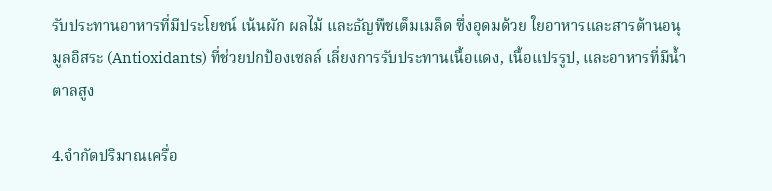รับประทานอาหารที่มีประโยชน์ เน้นผัก ผลไม้ และธัญพืชเต็มเมล็ด ซึ่งอุดมด้วย ใยอาหารและสารต้านอนุมูลอิสระ (Antioxidants) ที่ช่วยปกป้องเซลล์ เลี่ยงการรับประทานเนื้อแดง, เนื้อแปรรูป, และอาหารที่มีน้ำตาลสูง

4.จำกัดปริมาณเครื่อ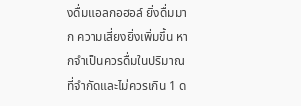งดื่มแอลกอฮอล์ ยิ่งดื่มมาก ความเสี่ยงยิ่งเพิ่มขึ้น หากจำเป็นควรดื่มในปริมาณที่จำกัดและไม่ควรเกิน 1 ด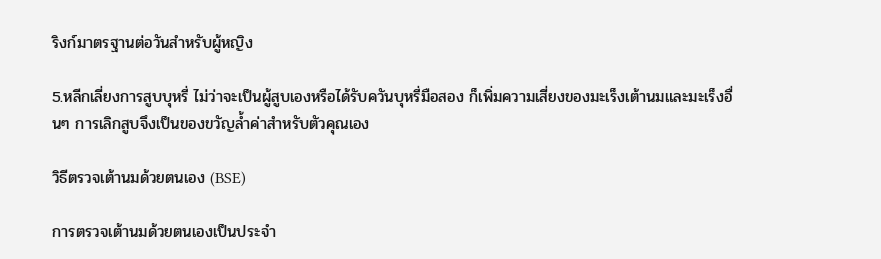ริงก์มาตรฐานต่อวันสำหรับผู้หญิง

5.หลีกเลี่ยงการสูบบุหรี่ ไม่ว่าจะเป็นผู้สูบเองหรือได้รับควันบุหรี่มือสอง ก็เพิ่มความเสี่ยงของมะเร็งเต้านมและมะเร็งอื่นๆ การเลิกสูบจึงเป็นของขวัญล้ำค่าสำหรับตัวคุณเอง

วิธีตรวจเต้านมด้วยตนเอง (BSE)

การตรวจเต้านมด้วยตนเองเป็นประจำ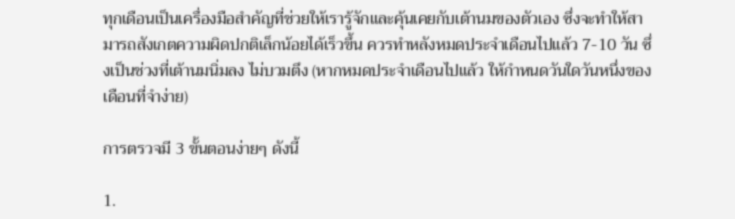ทุกเดือนเป็นเครื่องมือสำคัญที่ช่วยให้เรารู้จักและคุ้นเคยกับเต้านมของตัวเอง ซึ่งจะทำให้สามารถสังเกตความผิดปกติเล็กน้อยได้เร็วขึ้น ควรทำหลังหมดประจำเดือนไปแล้ว 7-10 วัน ซึ่งเป็นช่วงที่เต้านมนิ่มลง ไม่บวมตึง (หากหมดประจำเดือนไปแล้ว ให้กำหนดวันใดวันหนึ่งของเดือนที่จำง่าย)

การตรวจมี 3 ขั้นตอนง่ายๆ ดังนี้

1.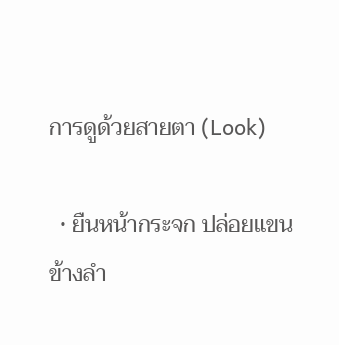การดูด้วยสายตา (Look)

  • ยืนหน้ากระจก ปล่อยแขนข้างลำ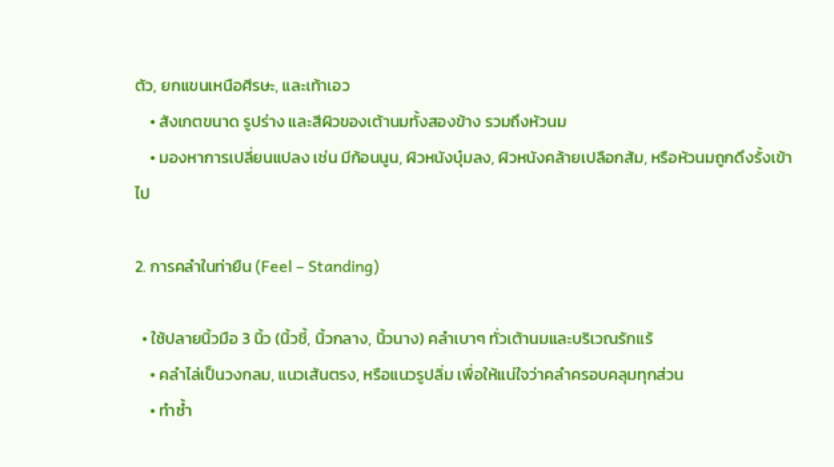ตัว, ยกแขนเหนือศีรษะ, และเท้าเอว
    • สังเกตขนาด รูปร่าง และสีผิวของเต้านมทั้งสองข้าง รวมถึงหัวนม
    • มองหาการเปลี่ยนแปลง เช่น มีก้อนนูน, ผิวหนังบุ๋มลง, ผิวหนังคล้ายเปลือกส้ม, หรือหัวนมถูกดึงรั้งเข้าไป

2. การคลำในท่ายืน (Feel – Standing)

  • ใช้ปลายนิ้วมือ 3 นิ้ว (นิ้วชี้, นิ้วกลาง, นิ้วนาง) คลำเบาๆ ทั่วเต้านมและบริเวณรักแร้
    • คลำไล่เป็นวงกลม, แนวเส้นตรง, หรือแนวรูปลิ่ม เพื่อให้แน่ใจว่าคลำครอบคลุมทุกส่วน
    • ทำซ้ำ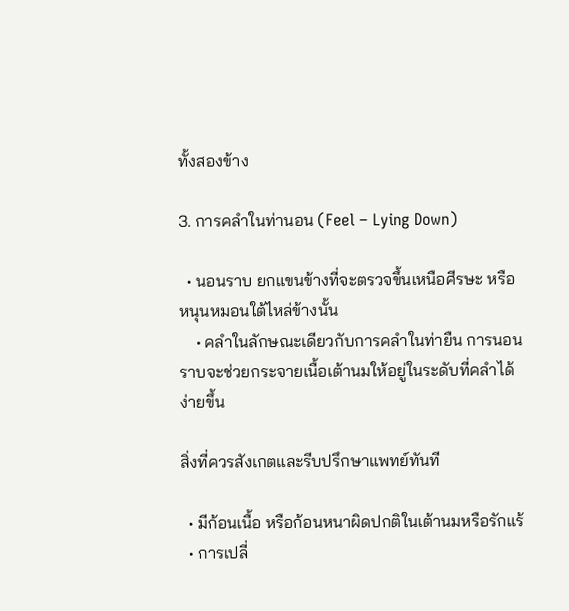ทั้งสองข้าง

3. การคลำในท่านอน (Feel – Lying Down)

  • นอนราบ ยกแขนข้างที่จะตรวจขึ้นเหนือศีรษะ หรือหนุนหมอนใต้ไหล่ข้างนั้น
    • คลำในลักษณะเดียวกับการคลำในท่ายืน การนอนราบจะช่วยกระจายเนื้อเต้านมให้อยู่ในระดับที่คลำได้ง่ายขึ้น

สิ่งที่ควรสังเกตและรีบปรึกษาแพทย์ทันที

  • มีก้อนเนื้อ หรือก้อนหนาผิดปกติในเต้านมหรือรักแร้
  • การเปลี่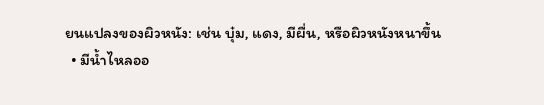ยนแปลงของผิวหนัง: เช่น บุ๋ม, แดง, มีผื่น, หรือผิวหนังหนาขึ้น
  • มีน้ำไหลออ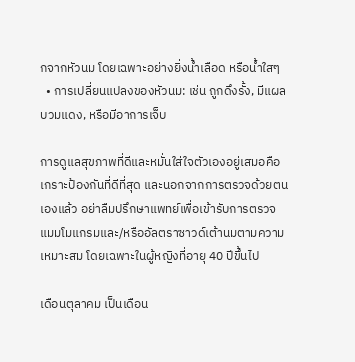กจากหัวนม โดยเฉพาะอย่างยิ่งน้ำเลือด หรือน้ำใสๆ
  • การเปลี่ยนแปลงของหัวนม: เช่น ถูกดึงรั้ง, มีแผล บวมแดง, หรือมีอาการเจ็บ

การดูแลสุขภาพที่ดีและหมั่นใส่ใจตัวเองอยู่เสมอคือ เกราะป้องกันที่ดีที่สุด และนอกจากการตรวจด้วยตนเองแล้ว อย่าลืมปรึกษาแพทย์เพื่อเข้ารับการตรวจแมมโมแกรมและ/หรืออัลตราซาวด์เต้านมตามความเหมาะสม โดยเฉพาะในผู้หญิงที่อายุ 40 ปีขึ้นไป

เดือนตุลาคม เป็นเดือน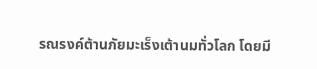รณรงค์ต้านภัยมะเร็งเต้านมทั่วโลก โดยมี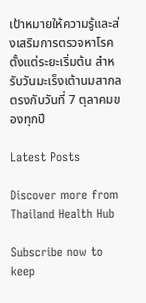เป้าหมายให้ความรู้และส่งเสริมการตรวจหาโรคตั้งแต่ระยะเริ่มต้น สำหรับวันมะเร็งเต้านมสากลตรงกับวันที่ 7 ตุลาคมของทุกปี

Latest Posts

Discover more from Thailand Health Hub

Subscribe now to keep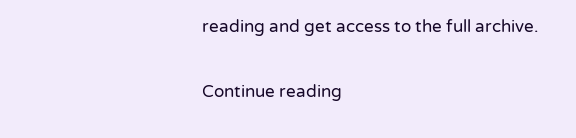reading and get access to the full archive.

Continue reading